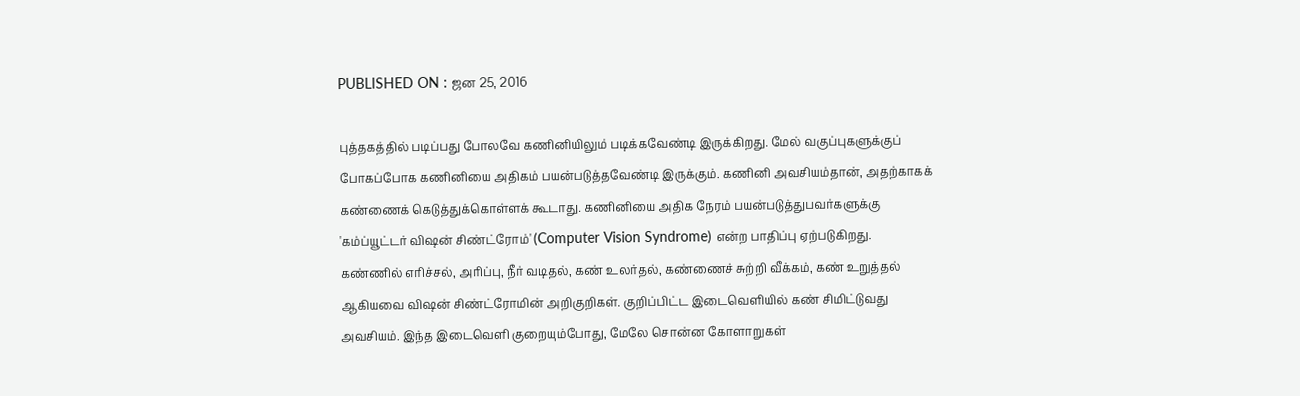PUBLISHED ON : ஜன 25, 2016

புத்தகத்தில் படிப்பது போலவே கணினியிலும் படிக்கவேண்டி இருக்கிறது. மேல் வகுப்புகளுக்குப் போகப்போக கணினியை அதிகம் பயன்படுத்தவேண்டி இருக்கும். கணினி அவசியம்தான், அதற்காகக் கண்ணைக் கெடுத்துக்கொள்ளக் கூடாது. கணினியை அதிக நேரம் பயன்படுத்துபவர்களுக்கு 'கம்ப்யூட்டர் விஷன் சிண்ட்ரோம்' (Computer Vision Syndrome) என்ற பாதிப்பு ஏற்படுகிறது.
கண்ணில் எரிச்சல், அரிப்பு, நீர் வடிதல், கண் உலர்தல், கண்ணைச் சுற்றி வீக்கம், கண் உறுத்தல் ஆகியவை விஷன் சிண்ட்ரோமின் அறிகுறிகள். குறிப்பிட்ட இடைவெளியில் கண் சிமிட்டுவது அவசியம். இந்த இடைவெளி குறையும்போது, மேலே சொன்ன கோளாறுகள்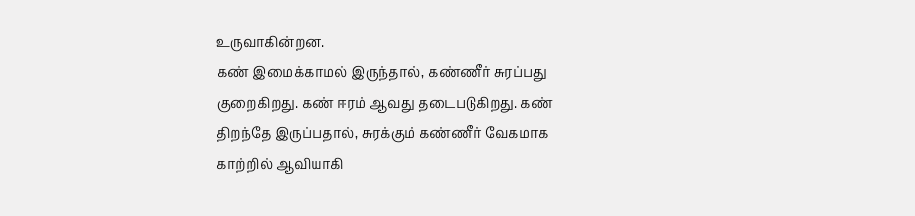உருவாகின்றன.
கண் இமைக்காமல் இருந்தால், கண்ணீர் சுரப்பது குறைகிறது. கண் ஈரம் ஆவது தடைபடுகிறது. கண் திறந்தே இருப்பதால், சுரக்கும் கண்ணீர் வேகமாக காற்றில் ஆவியாகி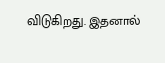விடுகிறது. இதனால்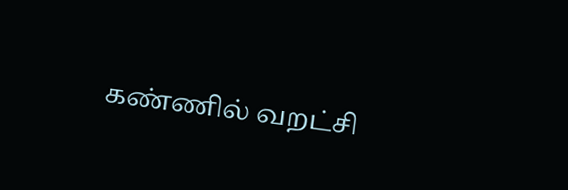கண்ணில் வறட்சி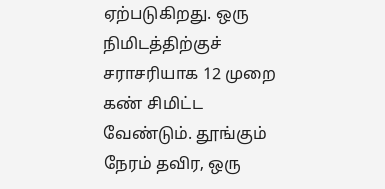ஏற்படுகிறது. ஒரு நிமிடத்திற்குச் சராசரியாக 12 முறை கண் சிமிட்ட வேண்டும். தூங்கும் நேரம் தவிர, ஒரு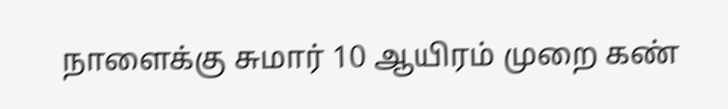நாளைக்கு சுமார் 10 ஆயிரம் முறை கண்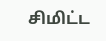சிமிட்ட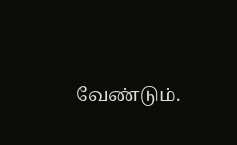வேண்டும்.